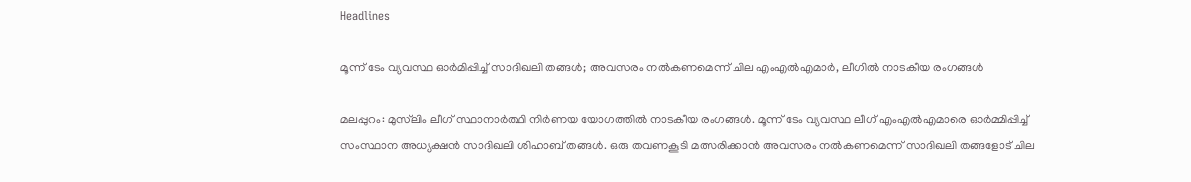Headlines

മൂന്ന് ടേം വ്യവസ്ഥ ഓർമിപ്പിച്ച് സാദിഖലി തങ്ങൾ; അവസരം നൽകണമെന്ന് ചില എംഎൽഎമാർ, ലീഗിൽ നാടകീയ രംഗങ്ങൾ

മലപ്പുറം: മുസ്‌ലിം ലീഗ് സ്ഥാനാര്‍ത്ഥി നിര്‍ണയ യോഗത്തില്‍ നാടകീയ രംഗങ്ങള്‍. മൂന്ന് ടേം വ്യവസ്ഥ ലീഗ് എംഎല്‍എമാരെ ഓര്‍മ്മിപ്പിച്ച് സംസ്ഥാന അധ്യക്ഷന്‍ സാദിഖലി ശിഹാബ് തങ്ങള്‍. ഒരു തവണകൂടി മത്സരിക്കാന്‍ അവസരം നല്‍കണമെന്ന് സാദിഖലി തങ്ങളോട് ചില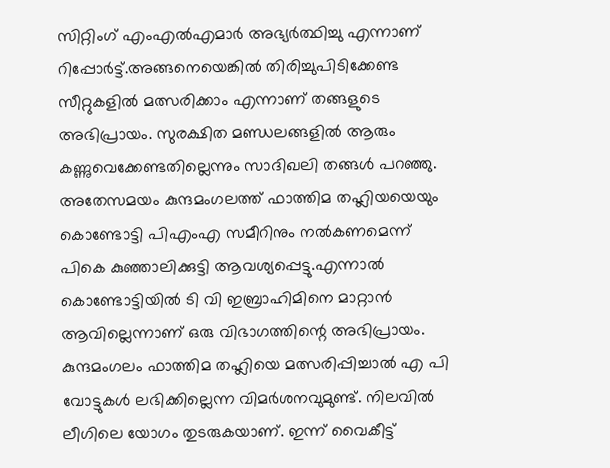സിറ്റിംഗ് എംഎല്‍എമാര്‍ അഭ്യര്‍ത്ഥിച്ചു എന്നാണ് റിപ്പോര്‍ട്ട്.അങ്ങനെയെങ്കില്‍ തിരിച്ചുപിടിക്കേണ്ട സീറ്റുകളില്‍ മത്സരിക്കാം എന്നാണ് തങ്ങളുടെ അഭിപ്രായം. സുരക്ഷിത മണ്ഡലങ്ങളില്‍ ആരും കണ്ണുവെക്കേണ്ടതില്ലെന്നും സാദിഖലി തങ്ങള്‍ പറഞ്ഞു. അതേസമയം കുന്ദമംഗലത്ത് ഫാത്തിമ തഹ്ലിയയെയും കൊണ്ടോട്ടി പിഎംഎ സമീറിനും നല്‍കണമെന്ന് പികെ കുഞ്ഞാലിക്കുട്ടി ആവശ്യപ്പെട്ടു.എന്നാല്‍ കൊണ്ടോട്ടിയില്‍ ടി വി ഇബ്രാഹിമിനെ മാറ്റാന്‍ ആവില്ലെന്നാണ് ഒരു വിഭാഗത്തിന്റെ അഭിപ്രായം. കുന്ദമംഗലം ഫാത്തിമ തഹ്ലിയെ മത്സരിപ്പിച്ചാല്‍ എ പി വോട്ടുകള്‍ ലഭിക്കില്ലെന്ന വിമര്‍ശനവുമുണ്ട്. നിലവില്‍ ലീഗിലെ യോഗം തുടരുകയാണ്. ഇന്ന് വൈകീട്ട്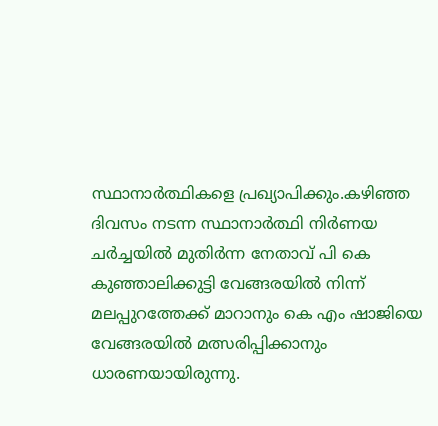സ്ഥാനാര്‍ത്ഥികളെ പ്രഖ്യാപിക്കും.കഴിഞ്ഞ ദിവസം നടന്ന സ്ഥാനാര്‍ത്ഥി നിര്‍ണയ ചര്‍ച്ചയില്‍ മുതിര്‍ന്ന നേതാവ് പി കെ കുഞ്ഞാലിക്കുട്ടി വേങ്ങരയില്‍ നിന്ന് മലപ്പുറത്തേക്ക് മാറാനും കെ എം ഷാജിയെ വേങ്ങരയില്‍ മത്സരിപ്പിക്കാനും ധാരണയായിരുന്നു.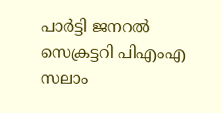പാര്‍ട്ടി ജനറല്‍ സെക്രട്ടറി പിഎംഎ സലാം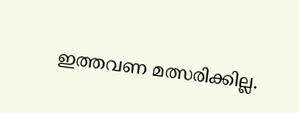ഇത്തവണ മത്സരിക്കില്ല.